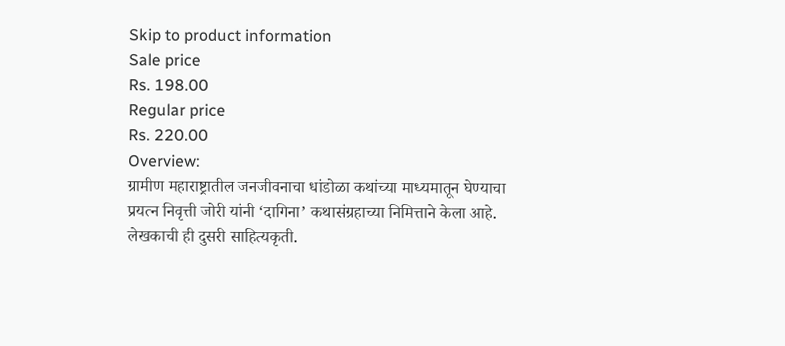Skip to product information
Sale price
Rs. 198.00
Regular price
Rs. 220.00
Overview:
ग्रामीण महाराष्ट्रातील जनजीवनाचा धांडोळा कथांच्या माध्यमातून घेण्याचा प्रयत्न निवृत्ती जोरी यांनी ‘दागिना’ कथासंग्रहाच्या निमित्ताने केला आहे. लेखकाची ही दुसरी साहित्यकृती.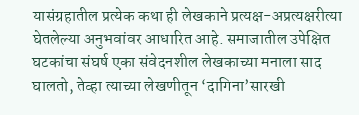यासंग्रहातील प्रत्येक कथा ही लेखकाने प्रत्यक्ष-अप्रत्यक्षरीत्या घेतलेल्या अनुभवांवर आधारित आहे. समाजातील उपेक्षित घटकांचा संघर्ष एका संवेदनशील लेखकाच्या मनाला साद घालतो, तेव्हा त्याच्या लेखणीतून ‘दागिना’सारखी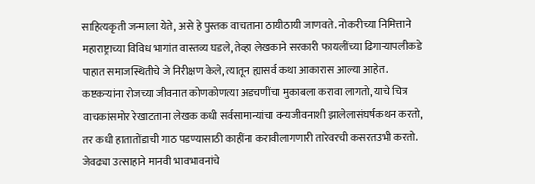साहित्यकृती जन्माला येते, असे हे पुस्तक वाचताना ठायीठायी जाणवते. नोकरीच्या निमित्ताने महाराष्ट्राच्या विविध भागांत वास्तव्य घडले, तेव्हा लेखकाने सरकारी फायलींच्या ढिगाऱ्यापलीकडे पाहात समाजस्थितीचे जे निरीक्षण केले, त्यातून ह्यासर्व कथा आकारास आल्या आहेत. कष्टकऱ्यांना रोजच्या जीवनात कोणकोणत्या अडचणींचा मुकाबला करावा लागतो, याचे चित्र वाचकांसमोर रेखाटताना लेखक कधी सर्वसामान्यांचा वन्यजीवनाशी झालेलासंघर्षकथन करतो, तर कधी हातातोंडाची गाठ पडण्यासाठी काहींना करावीलागणारी तारेवरची कसरतउभी करतो. जेवढ्या उत्साहाने मानवी भावभावनांचे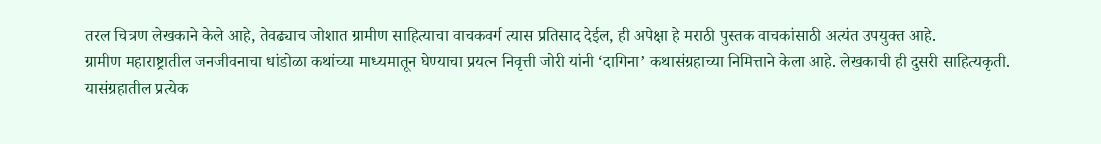तरल चित्रण लेखकाने केले आहे, तेवढ्याच जोशात ग्रामीण साहित्याचा वाचकवर्ग त्यास प्रतिसाद देईल, ही अपेक्षा हे मराठी पुस्तक वाचकांसाठी अत्यंत उपयुक्त आहे.
ग्रामीण महाराष्ट्रातील जनजीवनाचा धांडोळा कथांच्या माध्यमातून घेण्याचा प्रयत्न निवृत्ती जोरी यांनी ‘दागिना’ कथासंग्रहाच्या निमित्ताने केला आहे. लेखकाची ही दुसरी साहित्यकृती. यासंग्रहातील प्रत्येक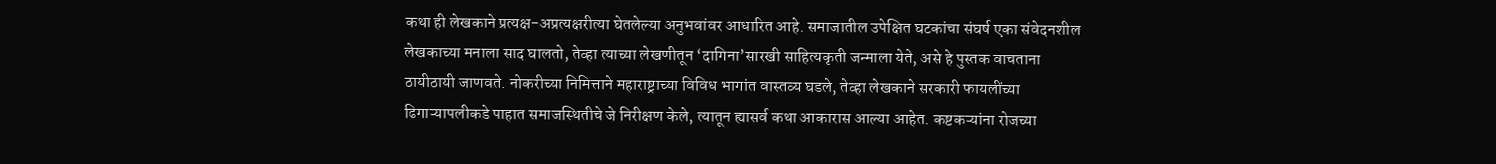कथा ही लेखकाने प्रत्यक्ष-अप्रत्यक्षरीत्या घेतलेल्या अनुभवांवर आधारित आहे. समाजातील उपेक्षित घटकांचा संघर्ष एका संवेदनशील लेखकाच्या मनाला साद घालतो, तेव्हा त्याच्या लेखणीतून ‘दागिना’सारखी साहित्यकृती जन्माला येते, असे हे पुस्तक वाचताना ठायीठायी जाणवते. नोकरीच्या निमित्ताने महाराष्ट्राच्या विविध भागांत वास्तव्य घडले, तेव्हा लेखकाने सरकारी फायलींच्या ढिगाऱ्यापलीकडे पाहात समाजस्थितीचे जे निरीक्षण केले, त्यातून ह्यासर्व कथा आकारास आल्या आहेत. कष्टकऱ्यांना रोजच्या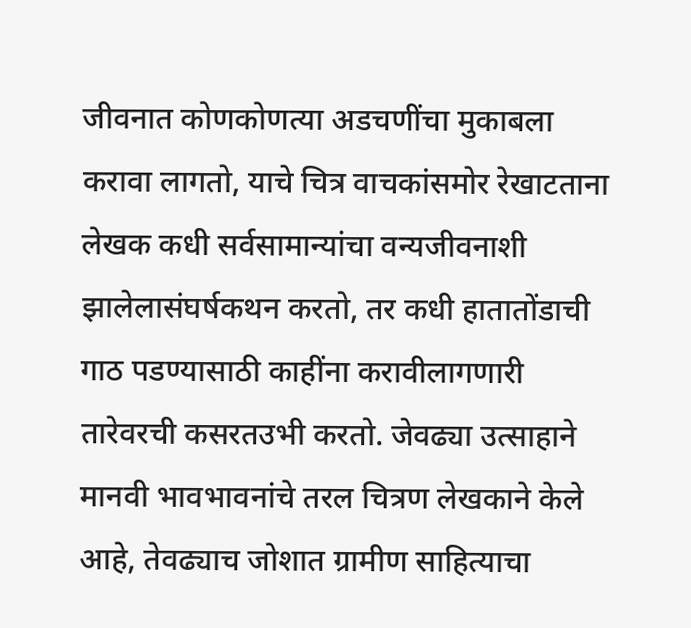जीवनात कोणकोणत्या अडचणींचा मुकाबला करावा लागतो, याचे चित्र वाचकांसमोर रेखाटताना लेखक कधी सर्वसामान्यांचा वन्यजीवनाशी झालेलासंघर्षकथन करतो, तर कधी हातातोंडाची गाठ पडण्यासाठी काहींना करावीलागणारी तारेवरची कसरतउभी करतो. जेवढ्या उत्साहाने मानवी भावभावनांचे तरल चित्रण लेखकाने केले आहे, तेवढ्याच जोशात ग्रामीण साहित्याचा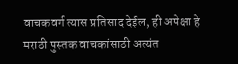वाचकवर्ग त्यास प्रतिसाद देईल, ही अपेक्षा हे मराठी पुस्तक वाचकांसाठी अत्यंत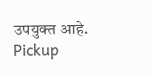उपयुक्त आहे.
Pickup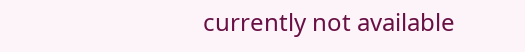currently not available